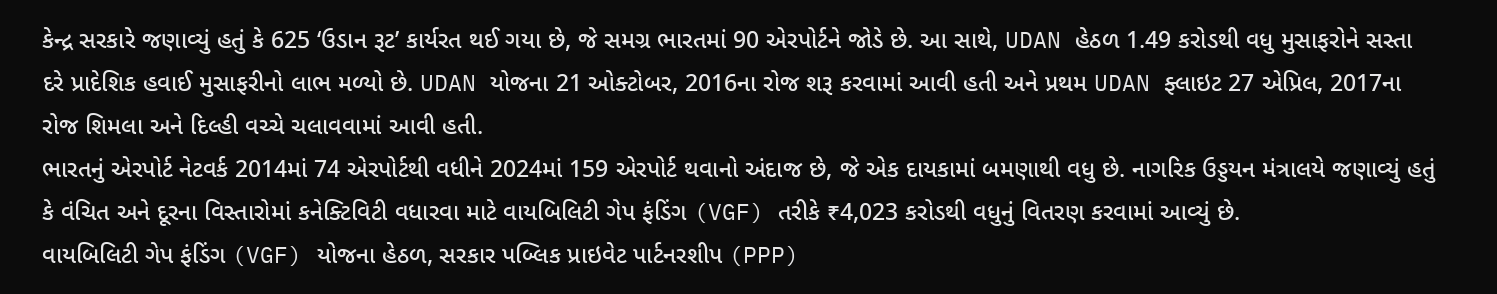કેન્દ્ર સરકારે જણાવ્યું હતું કે 625 ‘ઉડાન રૂટ’ કાર્યરત થઈ ગયા છે, જે સમગ્ર ભારતમાં 90 એરપોર્ટને જોડે છે. આ સાથે, UDAN હેઠળ 1.49 કરોડથી વધુ મુસાફરોને સસ્તા દરે પ્રાદેશિક હવાઈ મુસાફરીનો લાભ મળ્યો છે. UDAN યોજના 21 ઓક્ટોબર, 2016ના રોજ શરૂ કરવામાં આવી હતી અને પ્રથમ UDAN ફ્લાઇટ 27 એપ્રિલ, 2017ના રોજ શિમલા અને દિલ્હી વચ્ચે ચલાવવામાં આવી હતી.
ભારતનું એરપોર્ટ નેટવર્ક 2014માં 74 એરપોર્ટથી વધીને 2024માં 159 એરપોર્ટ થવાનો અંદાજ છે, જે એક દાયકામાં બમણાથી વધુ છે. નાગરિક ઉડ્ડયન મંત્રાલયે જણાવ્યું હતું કે વંચિત અને દૂરના વિસ્તારોમાં કનેક્ટિવિટી વધારવા માટે વાયબિલિટી ગેપ ફંડિંગ (VGF) તરીકે ₹4,023 કરોડથી વધુનું વિતરણ કરવામાં આવ્યું છે.
વાયબિલિટી ગેપ ફંડિંગ (VGF) યોજના હેઠળ, સરકાર પબ્લિક પ્રાઇવેટ પાર્ટનરશીપ (PPP)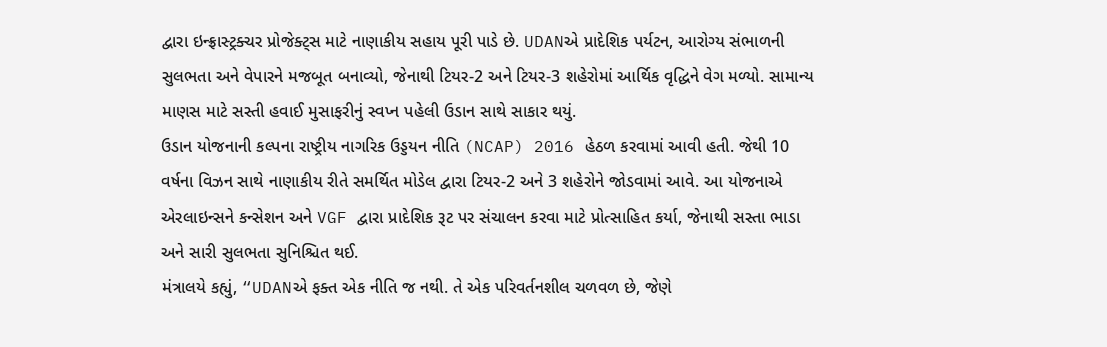દ્વારા ઇન્ફ્રાસ્ટ્રક્ચર પ્રોજેક્ટ્સ માટે નાણાકીય સહાય પૂરી પાડે છે. UDANએ પ્રાદેશિક પર્યટન, આરોગ્ય સંભાળની સુલભતા અને વેપારને મજબૂત બનાવ્યો, જેનાથી ટિયર-2 અને ટિયર-3 શહેરોમાં આર્થિક વૃદ્ધિને વેગ મળ્યો. સામાન્ય માણસ માટે સસ્તી હવાઈ મુસાફરીનું સ્વપ્ન પહેલી ઉડાન સાથે સાકાર થયું.
ઉડાન યોજનાની કલ્પના રાષ્ટ્રીય નાગરિક ઉડ્ડયન નીતિ (NCAP) 2016 હેઠળ કરવામાં આવી હતી. જેથી 10 વર્ષના વિઝન સાથે નાણાકીય રીતે સમર્થિત મોડેલ દ્વારા ટિયર-2 અને 3 શહેરોને જોડવામાં આવે. આ યોજનાએ એરલાઇન્સને કન્સેશન અને VGF દ્વારા પ્રાદેશિક રૂટ પર સંચાલન કરવા માટે પ્રોત્સાહિત કર્યા, જેનાથી સસ્તા ભાડા અને સારી સુલભતા સુનિશ્ચિત થઈ.
મંત્રાલયે કહ્યું, “UDANએ ફક્ત એક નીતિ જ નથી. તે એક પરિવર્તનશીલ ચળવળ છે, જેણે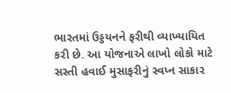ભારતમાં ઉડ્ડયનને ફરીથી વ્યાખ્યાયિત કરી છે. આ યોજનાએ લાખો લોકો માટે સસ્તી હવાઈ મુસાફરીનું સ્વપ્ન સાકાર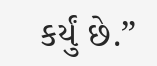કર્યું છે.”